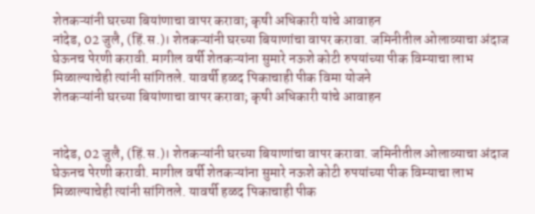शेतकऱ्यांनी घरच्या बियांणाचा वापर करावा; कृषी अधिकारी यांचे आवाहन
नांदेड, 02 जुलै, (हिं.स.)। शेतकऱ्यांनी घरच्या बियाणांचा वापर करावा. जमिनीतील ओलाव्याचा अंदाज घेऊनच पेरणी करावी. मागील वर्षी शेतकऱ्यांना सुमारे नऊशे कोटी रुपयांच्या पीक विम्याचा लाभ मिळाल्याचेही त्यांनी सांगितले. यावर्षी हळद पिकाचाही पीक विमा योजने
शेतकऱ्यांनी घरच्या बियांणाचा वापर करावा; कृषी अधिकारी यांचे आवाहन


नांदेड, 02 जुलै, (हिं.स.)। शेतकऱ्यांनी घरच्या बियाणांचा वापर करावा. जमिनीतील ओलाव्याचा अंदाज घेऊनच पेरणी करावी. मागील वर्षी शेतकऱ्यांना सुमारे नऊशे कोटी रुपयांच्या पीक विम्याचा लाभ मिळाल्याचेही त्यांनी सांगितले. यावर्षी हळद पिकाचाही पीक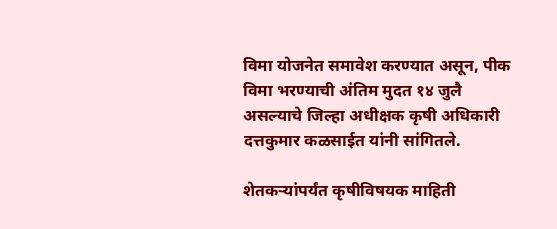विमा योजनेत समावेश करण्यात असून, पीक विमा भरण्याची अंतिम मुदत १४ जुलै असल्याचे जिल्हा अधीक्षक कृषी अधिकारी दत्तकुमार कळसाईत यांनी सांगितले.

शेतकऱ्यांपर्यंत कृषीविषयक माहिती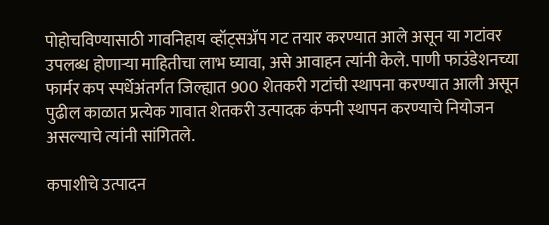पोहोचविण्यासाठी गावनिहाय व्हॉट्सॲप गट तयार करण्यात आले असून या गटांवर उपलब्ध होणाऱ्या माहितीचा लाभ घ्यावा, असे आवाहन त्यांनी केले. पाणी फाउंडेशनच्या फार्मर कप स्पर्धेअंतर्गत जिल्ह्यात 900 शेतकरी गटांची स्थापना करण्यात आली असून पुढील काळात प्रत्येक गावात शेतकरी उत्पादक कंपनी स्थापन करण्याचे नियोजन असल्याचे त्यांनी सांगितले.

कपाशीचे उत्पादन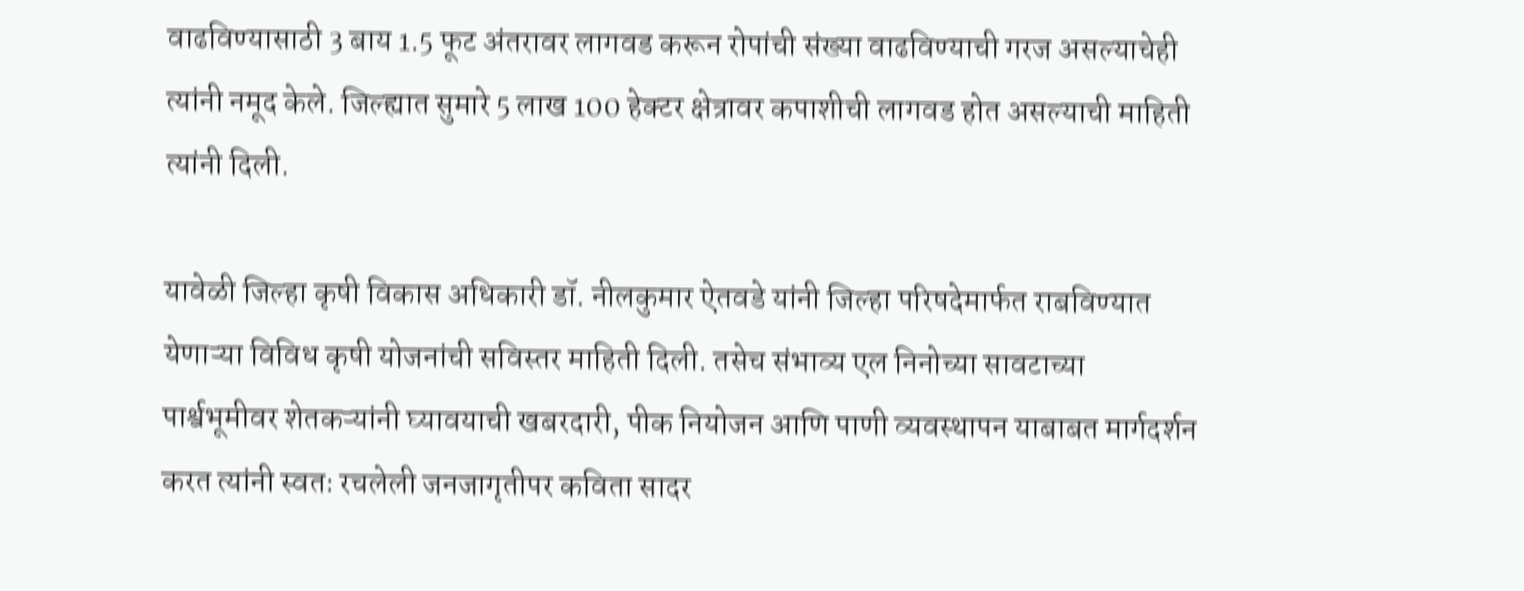वाढविण्यासाठी 3 बाय 1.5 फूट अंतरावर लागवड करून रोपांची संख्या वाढविण्याची गरज असल्याचेही त्यांनी नमूद केले. जिल्ह्यात सुमारे 5 लाख 100 हेक्टर क्षेत्रावर कपाशीची लागवड होत असल्याची माहिती त्यांनी दिली.

यावेळी जिल्हा कृषी विकास अधिकारी डॉ. नीलकुमार ऐतवडे यांनी जिल्हा परिषदेमार्फत राबविण्यात येणाऱ्या विविध कृषी योजनांची सविस्तर माहिती दिली. तसेच संभाव्य एल निनोच्या सावटाच्या पार्श्वभूमीवर शेतकऱ्यांनी घ्यावयाची खबरदारी, पीक नियोजन आणि पाणी व्यवस्थापन याबाबत मार्गदर्शन करत त्यांनी स्वतः रचलेली जनजागृतीपर कविता सादर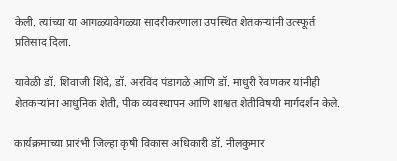केली. त्यांच्या या आगळ्यावेगळ्या सादरीकरणाला उपस्थित शेतकऱ्यांनी उत्स्फूर्त प्रतिसाद दिला.

यावेळी डॉ. शिवाजी शिंदे, डॉ. अरविंद पंडागळे आणि डॉ. माधुरी रेवणकर यांनीही शेतकऱ्यांना आधुनिक शेती, पीक व्यवस्थापन आणि शाश्वत शेतीविषयी मार्गदर्शन केले.

कार्यक्रमाच्या प्रारंभी जिल्हा कृषी विकास अधिकारी डॉ. नीलकुमार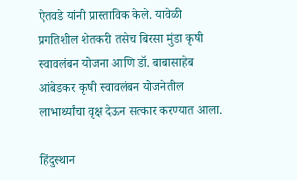ऐतवडे यांनी प्रास्ताविक केले. यावेळी प्रगतिशील शेतकरी तसेच बिरसा मुंडा कृषी स्वावलंबन योजना आणि डॉ. बाबासाहेब आंबेडकर कृषी स्वावलंबन योजनेतील लाभार्थ्यांचा वृक्ष देऊन सत्कार करण्यात आला.

हिंदुस्थान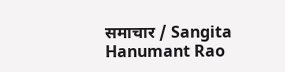समाचार / Sangita Hanumant Rao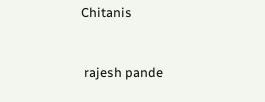Chitanis


 rajesh pande